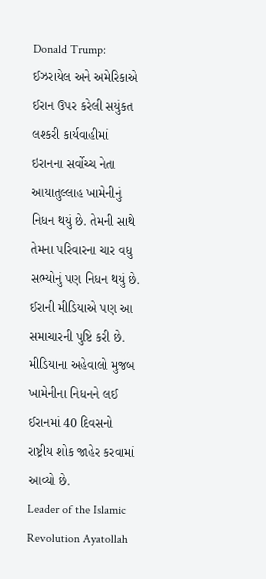Donald Trump: ઈઝરાયેલ અને અમેરિકાએ ઈરાન ઉપર કરેલી સયુંકત લશ્કરી કાર્યવાહીમાં ઇરાનના સર્વોચ્ચ નેતા આયાતુલ્લાહ ખામેનીનું નિધન થયું છે. તેમની સાથે તેમના પરિવારના ચાર વધુ સભ્યોનું પણ નિધન થયું છે. ઈરાની મીડિયાએ પણ આ સમાચારની પુષ્ટિ કરી છે. મીડિયાના અહેવાલો મુજબ ખામેનીના નિધનને લઈ ઈરાનમાં 40 દિવસનો રાષ્ટ્રીય શોક જાહેર કરવામાં આવ્યો છે.
Leader of the Islamic Revolution Ayatollah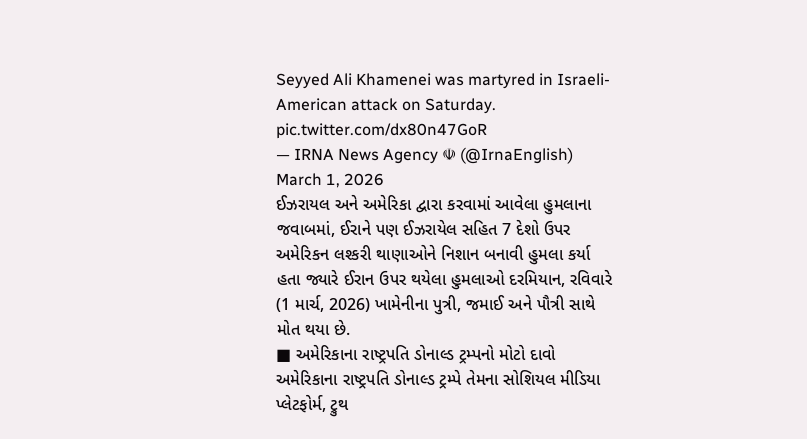Seyyed Ali Khamenei was martyred in Israeli-American attack on Saturday. pic.twitter.com/dx80n47GoR
— IRNA News Agency ☫ (@IrnaEnglish) March 1, 2026
ઈઝરાયલ અને અમેરિકા દ્વારા કરવામાં આવેલા હુમલાના જવાબમાં, ઈરાને પણ ઈઝરાયેલ સહિત 7 દેશો ઉપર અમેરિકન લશ્કરી થાણાઓને નિશાન બનાવી હુમલા કર્યા હતા જ્યારે ઈરાન ઉપર થયેલા હુમલાઓ દરમિયાન, રવિવારે (1 માર્ચ, 2026) ખામેનીના પુત્રી, જમાઈ અને પૌત્રી સાથે મોત થયા છે.
■ અમેરિકાના રાષ્ટ્રપતિ ડોનાલ્ડ ટ્રમ્પનો મોટો દાવો
અમેરિકાના રાષ્ટ્રપતિ ડોનાલ્ડ ટ્રમ્પે તેમના સોશિયલ મીડિયા પ્લેટફોર્મ, ટ્રુથ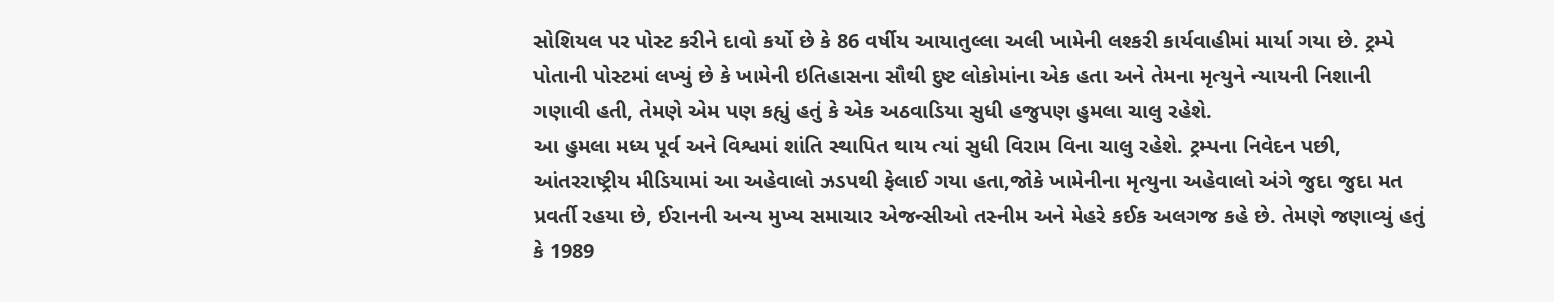સોશિયલ પર પોસ્ટ કરીને દાવો કર્યો છે કે 86 વર્ષીય આયાતુલ્લા અલી ખામેની લશ્કરી કાર્યવાહીમાં માર્યા ગયા છે. ટ્રમ્પે પોતાની પોસ્ટમાં લખ્યું છે કે ખામેની ઇતિહાસના સૌથી દુષ્ટ લોકોમાંના એક હતા અને તેમના મૃત્યુને ન્યાયની નિશાની ગણાવી હતી, તેમણે એમ પણ કહ્યું હતું કે એક અઠવાડિયા સુધી હજુપણ હુમલા ચાલુ રહેશે.
આ હુમલા મધ્ય પૂર્વ અને વિશ્વમાં શાંતિ સ્થાપિત થાય ત્યાં સુધી વિરામ વિના ચાલુ રહેશે. ટ્રમ્પના નિવેદન પછી, આંતરરાષ્ટ્રીય મીડિયામાં આ અહેવાલો ઝડપથી ફેલાઈ ગયા હતા,જોકે ખામેનીના મૃત્યુના અહેવાલો અંગે જુદા જુદા મત પ્રવર્તી રહયા છે, ઈરાનની અન્ય મુખ્ય સમાચાર એજન્સીઓ તસ્નીમ અને મેહરે કઈક અલગજ કહે છે. તેમણે જણાવ્યું હતું કે 1989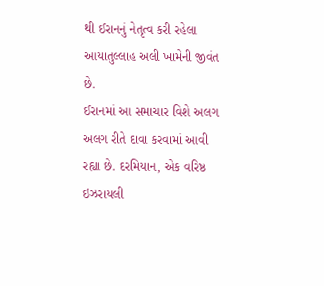થી ઈરાનનું નેતૃત્વ કરી રહેલા આયાતુલ્લાહ અલી ખામેની જીવંત છે.
ઈરાનમાં આ સમાચાર વિશે અલગ અલગ રીતે દાવા કરવામાં આવી રહ્યા છે. દરમિયાન, એક વરિષ્ઠ ઇઝરાયલી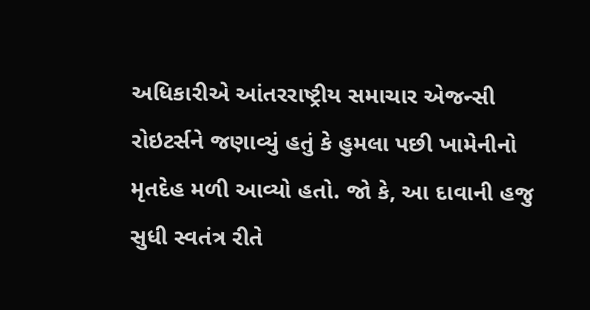અધિકારીએ આંતરરાષ્ટ્રીય સમાચાર એજન્સી રોઇટર્સને જણાવ્યું હતું કે હુમલા પછી ખામેનીનો મૃતદેહ મળી આવ્યો હતો. જો કે, આ દાવાની હજુ સુધી સ્વતંત્ર રીતે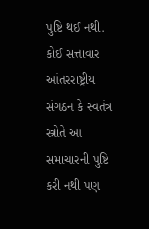પુષ્ટિ થઈ નથી. કોઈ સત્તાવાર આંતરરાષ્ટ્રીય સંગઠન કે સ્વતંત્ર સ્ત્રોતે આ સમાચારની પુષ્ટિ કરી નથી પણ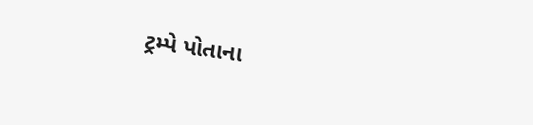ટ્રમ્પે પોતાના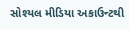સોશ્યલ મીડિયા અકાઉન્ટથી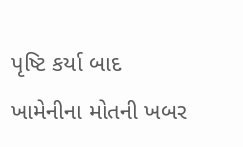પૃષ્ટિ કર્યા બાદ ખામેનીના મોતની ખબર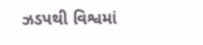ઝડપથી વિશ્વમાં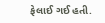ફેલાઈ ગઈ હતી.